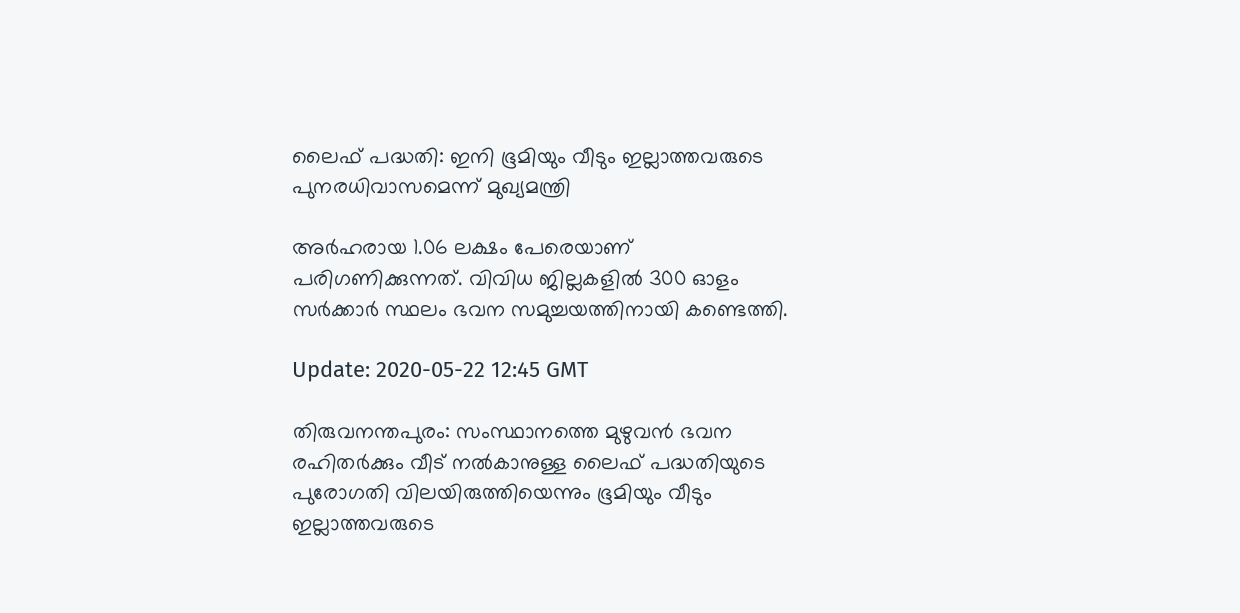ലൈഫ് പദ്ധതി: ഇനി ഭൂമിയും വീടും ഇല്ലാത്തവരുടെ പുനരധിവാസമെന്ന് മുഖ്യമന്ത്രി

അര്‍ഹരായ 1.06 ലക്ഷം പേരെയാണ് പരിഗണിക്കുന്നത്. വിവിധ ജില്ലകളില്‍ 300 ഓളം സര്‍ക്കാര്‍ സ്ഥലം ഭവന സമുച്ചയത്തിനായി കണ്ടെത്തി.

Update: 2020-05-22 12:45 GMT

തിരുവനന്തപുരം: സംസ്ഥാനത്തെ മുഴുവന്‍ ഭവന രഹിതര്‍ക്കും വീട് നല്‍കാനുള്ള ലൈഫ് പദ്ധതിയുടെ പുരോഗതി വിലയിരുത്തിയെന്നും ഭൂമിയും വീടും ഇല്ലാത്തവരുടെ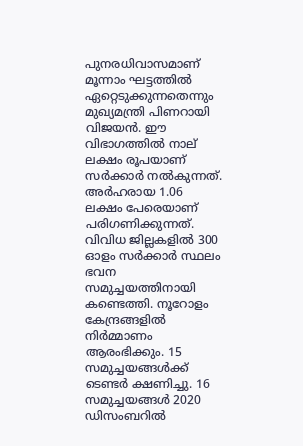പുനരധിവാസമാണ് മൂന്നാം ഘട്ടത്തില്‍ ഏറ്റെടുക്കുന്നതെന്നും മുഖ്യമന്ത്രി പിണറായി വിജയന്‍. ഈ വിഭാഗത്തില്‍ നാല് ലക്ഷം രൂപയാണ് സര്‍ക്കാര്‍ നല്‍കുന്നത്. അര്‍ഹരായ 1.06 ലക്ഷം പേരെയാണ് പരിഗണിക്കുന്നത്. വിവിധ ജില്ലകളില്‍ 300 ഓളം സര്‍ക്കാര്‍ സ്ഥലം ഭവന സമുച്ചയത്തിനായി കണ്ടെത്തി. നൂറോളം കേന്ദ്രങ്ങളില്‍ നിര്‍മ്മാണം ആരംഭിക്കും. 15 സമുച്ചയങ്ങള്‍ക്ക് ടെണ്ടര്‍ ക്ഷണിച്ചു. 16 സമുച്ചയങ്ങള്‍ 2020 ഡിസംബറില്‍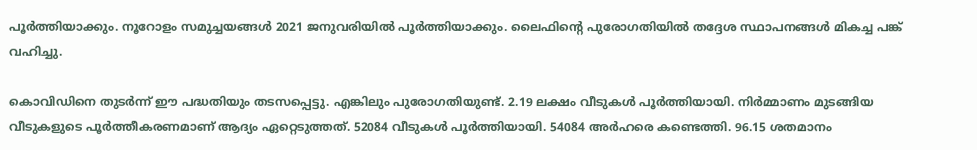പൂര്‍ത്തിയാക്കും. നൂറോളം സമുച്ചയങ്ങള്‍ 2021 ജനുവരിയില്‍ പൂര്‍ത്തിയാക്കും. ലൈഫിന്റെ പുരോഗതിയില്‍ തദ്ദേശ സ്ഥാപനങ്ങള്‍ മികച്ച പങ്ക് വഹിച്ചു.

കൊവിഡിനെ തുടര്‍ന്ന് ഈ പദ്ധതിയും തടസപ്പെട്ടു. എങ്കിലും പുരോഗതിയുണ്ട്. 2.19 ലക്ഷം വീടുകള്‍ പൂര്‍ത്തിയായി. നിര്‍മ്മാണം മുടങ്ങിയ വീടുകളുടെ പൂര്‍ത്തീകരണമാണ് ആദ്യം ഏറ്റെടുത്തത്. 52084 വീടുകള്‍ പൂര്‍ത്തിയായി. 54084 അര്‍ഹരെ കണ്ടെത്തി. 96.15 ശതമാനം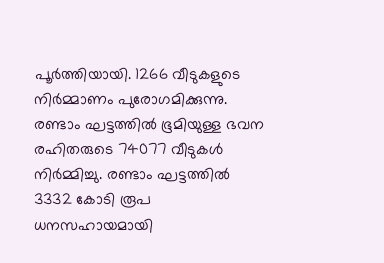പൂര്‍ത്തിയായി. 1266 വീടുകളുടെ നിര്‍മ്മാണം പുരോഗമിക്കുന്നു. രണ്ടാം ഘട്ടത്തില്‍ ഭൂമിയുള്ള ഭവന രഹിതരുടെ 74077 വീടുകള്‍ നിര്‍മ്മിച്ചു. രണ്ടാം ഘട്ടത്തില്‍ 3332 കോടി രൂപ ധനസഹായമായി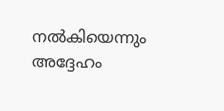നല്‍കിയെന്നും അദ്ദേഹം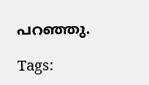പറഞ്ഞു.

Tags: